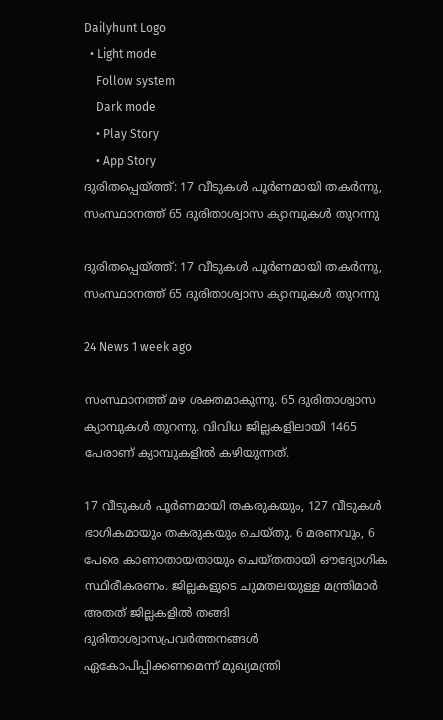Dailyhunt Logo
  • Light mode
    Follow system
    Dark mode
    • Play Story
    • App Story
ദുരിതപ്പെയ്ത്ത്: 17 വീടുകള്‍ പൂര്‍ണമായി തകര്‍‌ന്നു, സംസ്ഥാനത്ത് 65 ദുരിതാശ്വാസ ക്യാമ്പുകള്‍ തുറന്നു

ദുരിതപ്പെയ്ത്ത്: 17 വീടുകള്‍ പൂര്‍ണമായി തകര്‍‌ന്നു, സംസ്ഥാനത്ത് 65 ദുരിതാശ്വാസ ക്യാമ്പുകള്‍ തുറന്നു

24 News 1 week ago

സംസ്ഥാനത്ത് മഴ ശക്തമാകുന്നു. 65 ദുരിതാശ്വാസ ക്യാമ്പുകള്‍ തുറന്നു. വിവിധ ജില്ലകളിലായി 1465 പേരാണ് ക്യാമ്പുകളില്‍ കഴിയുന്നത്.

17 വീടുകള്‍ പൂർണമായി തകരുകയും, 127 വീടുകള്‍ ഭാഗികമായും തകരുകയും ചെയ്തു. 6 മരണവും, 6 പേരെ കാണാതായതായും ചെയ്തതായി ഔദ്യോഗിക സ്ഥിരീകരണം. ജില്ലകളുടെ ചുമതലയുള്ള മന്ത്രിമാർ അതത് ജില്ലകളില്‍ തങ്ങി ദുരിതാശ്വാസപ്രവർത്തനങ്ങള്‍ ഏകോപിപ്പിക്കണമെന്ന് മുഖ്യമന്ത്രി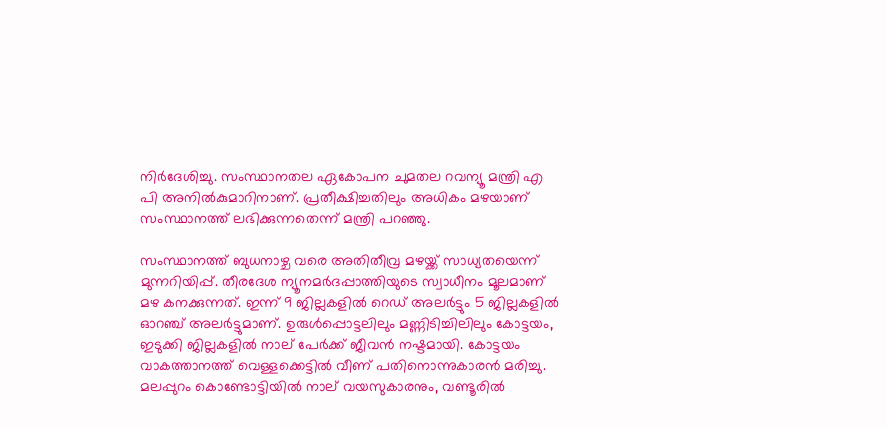നിർദേശിച്ചു. സംസ്ഥാനതല ഏകോപന ചുമതല റവന്യൂ മന്ത്രി എ പി അനില്‍കുമാറിനാണ്. പ്രതീക്ഷിച്ചതിലും അധികം മഴയാണ് സംസ്ഥാനത്ത് ലഭിക്കുന്നതെന്ന് മന്ത്രി പറഞ്ഞു.

സംസ്ഥാനത്ത് ബുധനാഴ്ച വരെ അതിതീവ്ര മഴയ്ക്ക് സാധ്യതയെന്ന് മുന്നറിയിപ്പ്. തീരദേശ ന്യൂനമർദപ്പാത്തിയുടെ സ്വാധീനം മൂലമാണ് മഴ കനക്കുന്നത്. ഇന്ന് 9 ജില്ലകളില്‍ റെഡ് അലർട്ടും 5 ജില്ലകളില്‍ ഓറഞ്ച് അലർട്ടുമാണ്. ഉരുള്‍പ്പൊട്ടലിലും മണ്ണിടിച്ചിലിലും കോട്ടയം, ഇടുക്കി ജില്ലകളില്‍ നാല് പേർക്ക് ജീവൻ നഷ്ടമായി. കോട്ടയം വാകത്താനത്ത് വെള്ളക്കെട്ടില്‍ വീണ് പതിനൊന്നുകാരൻ മരിച്ചു. മലപ്പുറം കൊണ്ടോട്ടിയില്‍ നാല് വയസുകാരനും, വണ്ടൂരില്‍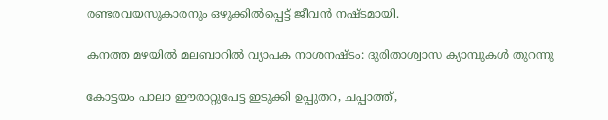രണ്ടരവയസുകാരനും ഒഴുക്കില്‍പ്പെട്ട് ജീവൻ നഷ്ടമായി.

കനത്ത മഴയില്‍ മലബാറില്‍ വ്യാപക നാശനഷ്ടം: ദുരിതാശ്വാസ ക്യാമ്പുകള്‍‌ തുറന്നു

കോട്ടയം പാലാ ഈരാറ്റുപേട്ട ഇടുക്കി ഉപ്പുതറ, ചപ്പാത്ത്,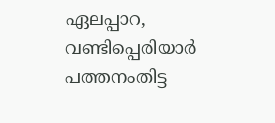ഏലപ്പാറ, വണ്ടിപ്പെരിയാർ പത്തനംതിട്ട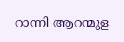റാന്നി ആറന്മുള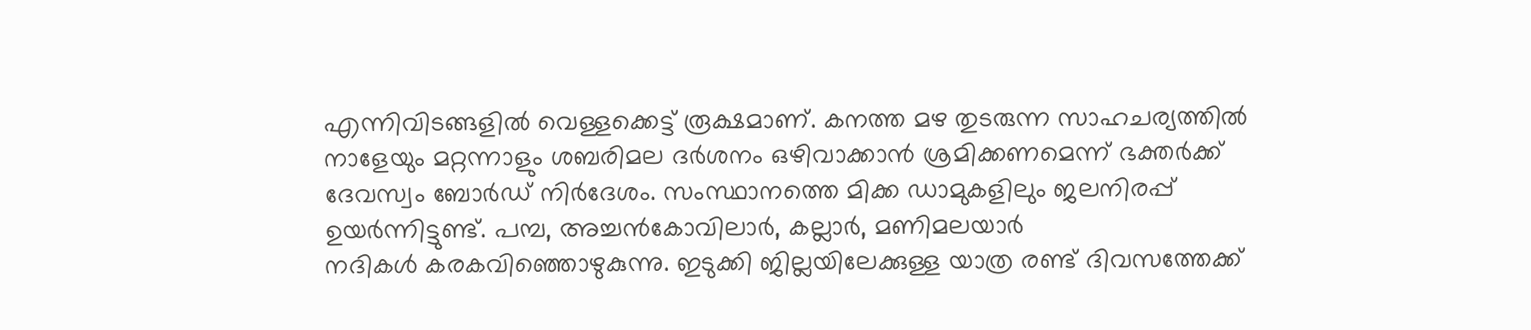എന്നിവിടങ്ങളില്‍ വെള്ളക്കെട്ട് രൂക്ഷമാണ്. കനത്ത മഴ തുടരുന്ന സാഹചര്യത്തില്‍ നാളേയും മറ്റന്നാളും ശബരിമല ദർശനം ഒഴിവാക്കാൻ ശ്രമിക്കണമെന്ന് ഭക്തർക്ക് ദേവസ്വം ബോർഡ് നിർദേശം. സംസ്ഥാനത്തെ മിക്ക ഡാമുകളിലും ജലനിരപ്പ് ഉയർന്നിട്ടുണ്ട്. പമ്പ, അച്ചൻകോവിലാർ, കല്ലാർ, മണിമലയാർ
നദികള്‍ കരകവിഞ്ഞൊഴുകുന്നു. ഇടുക്കി ജില്ലയിലേക്കുള്ള യാത്ര രണ്ട് ദിവസത്തേക്ക്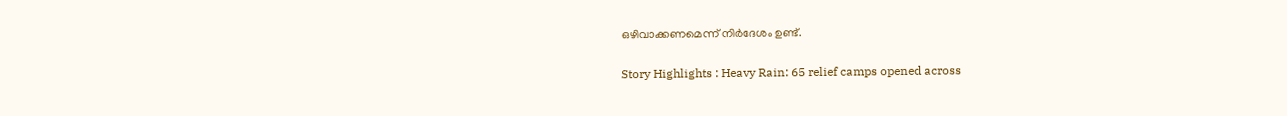ഒഴിവാക്കണമെന്ന് നിർദേശം ഉണ്ട്.

Story Highlights : Heavy Rain: 65 relief camps opened across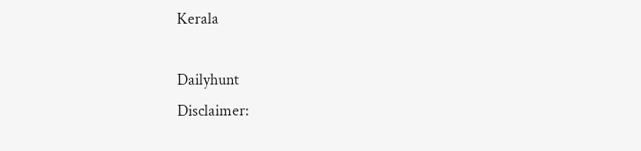Kerala

Dailyhunt
Disclaimer: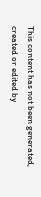This content has not been generated, created or edited by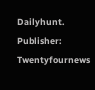Dailyhunt. Publisher: Twentyfournews